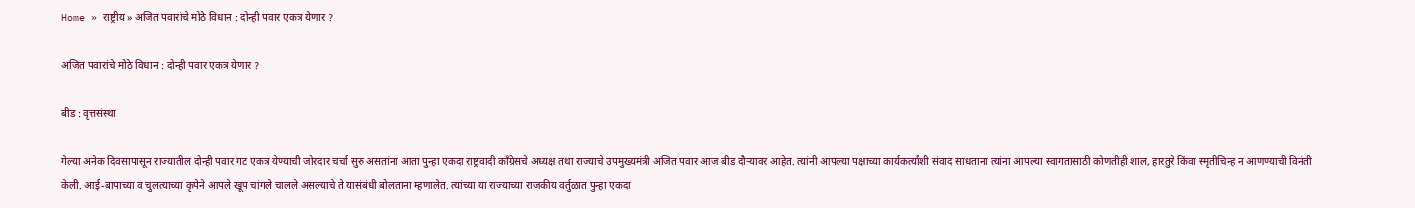Home » राष्ट्रीय » अजित पवारांचे मोठे विधान : दोन्ही पवार एकत्र येणार ?

अजित पवारांचे मोठे विधान : दोन्ही पवार एकत्र येणार ?

बीड : वृत्तसंस्था

गेल्या अनेक दिवसापासून राज्यातील दोन्ही पवार गट एकत्र येण्याची जोरदार चर्चा सुरु असतांना आता पुन्हा एकदा राष्ट्रवादी काँग्रेसचे अध्यक्ष तथा राज्याचे उपमुख्यमंत्री अजित पवार आज बीड दौऱ्यावर आहेत. त्यांनी आपल्या पक्षाच्या कार्यकर्त्यांशी संवाद साधताना त्यांना आपल्या स्वागतासाठी कोणतीही शाल, हारतुरे किंवा स्मृतीचिन्ह न आणण्याची विनंती केली. आई-बापाच्या व चुलत्याच्या कृपेने आपले खूप चांगले चालले असल्याचे ते यासंबंधी बोलताना म्हणालेत. त्यांच्या या राज्याच्या राजकीय वर्तुळात पुन्हा एकदा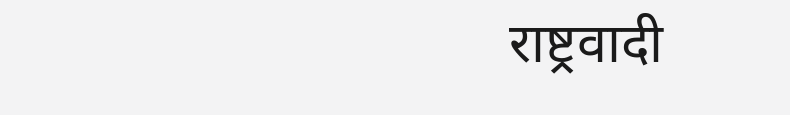राष्ट्रवादी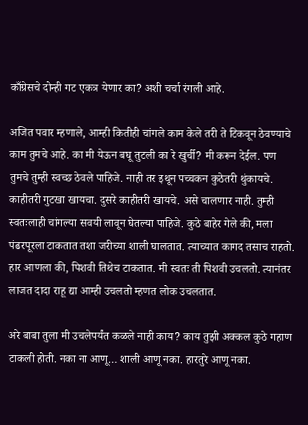काँग्रेसचे दोन्ही गट एकत्र येणार का? अशी चर्चा रंगली आहे.

अजित पवार म्हणाले, आम्ही कितीही चांगले काम केले तरी ते टिकवून ठेवण्याचे काम तुमचे आहे. का मी येऊन बघू तुटली का रे खुर्ची? मी करून देईल. पण तुमचे तुम्ही स्वच्छ ठेवले पाहिजे. नाही तर इथून पच्चकन कुठेतरी थुंकायचे. काहीतरी गुटखा खायचा. दुसरे काहीतरी खायचे. असे चालणार नाही. तुम्ही स्वतःलाही चांगल्या सवयी लावून घेतल्या पाहिजे. कुठे बाहेर गेले की, मला पंढरपूरला टाकतात तशा जरीच्या शाली घालतात. त्याच्यात कागद तसाच राहतो. हार आणला की, पिशवी तिथेच टाकतात. मी स्वतः ती पिशवी उचलतो. त्यानंतर लाजत दादा राहू द्या आम्ही उचलतो म्हणत लोक उचलतात.

अरे बाबा तुला मी उचलेपर्यंत कळले नाही काय? काय तुझी अक्कल कुठे गहाण टाकली होती. नका ना आणू… शाली आणू नका. हारतुरे आणू नका.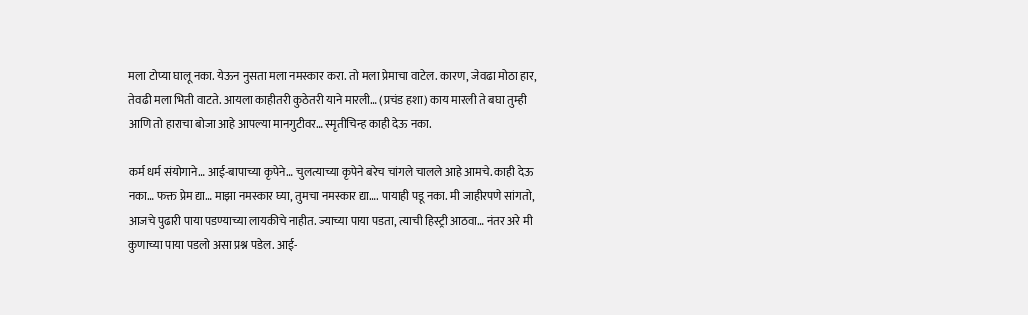मला टोप्या घालू नका. येऊन नुसता मला नमस्कार करा. तो मला प्रेमाचा वाटेल. कारण, जेवढा मोठा हार, तेवढी मला भिती वाटते. आयला काहीतरी कुठेतरी याने मारली… (प्रचंड हशा) काय मारली ते बघा तुम्ही आणि तो हाराचा बोजा आहे आपल्या मानगुटीवर… स्मृतीचिन्ह काही देऊ नका.

कर्म धर्म संयोगाने… आई-बापाच्या कृपेने… चुलत्याच्या कृपेने बरेच चांगले चालले आहे आमचे. काही देऊ नका… फक्त प्रेम द्या… माझा नमस्कार घ्या, तुमचा नमस्कार द्या…. पायाही पडू नका. मी जाहीरपणे सांगतो, आजचे पुढारी पाया पडण्याच्या लायकीचे नाहीत. ज्याच्या पाया पडता, त्याची हिस्ट्री आठवा… नंतर अरे मी कुणाच्या पाया पडलो असा प्रश्न पडेल. आई-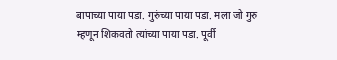बापाच्या पाया पडा. गुरुंच्या पाया पडा. मला जो गुरु म्हणून शिकवतो त्यांच्या पाया पडा. पूर्वी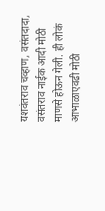यशवंतराव चव्हाण, वसंतदादा, वसंतराव नाईक आदी मोठी माणसे होऊन गेली. ही लोकं आभाळाएवढी मोठी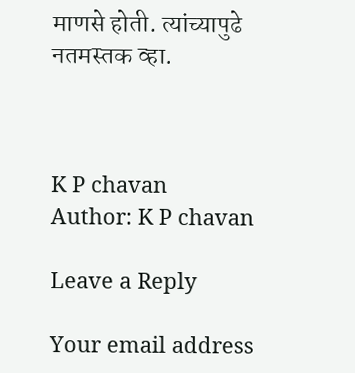माणसे होती. त्यांच्यापुढे नतमस्तक व्हा.



K P chavan
Author: K P chavan

Leave a Reply

Your email address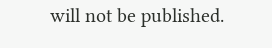will not be published.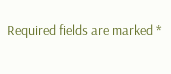Required fields are marked *